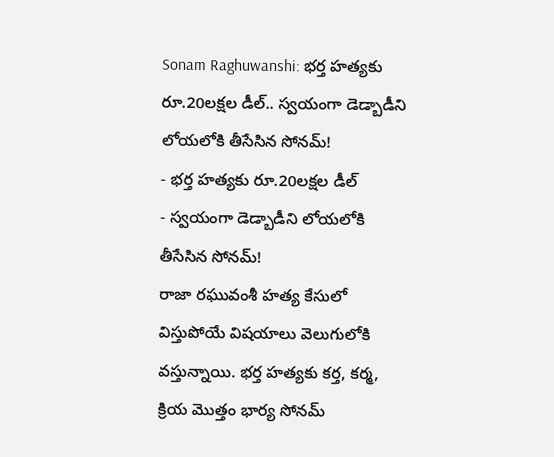Sonam Raghuwanshi: భర్త హత్యకు రూ.20లక్షల డీల్.. స్వయంగా డెడ్బాడీని లోయలోకి తీసేసిన సోనమ్!
- భర్త హత్యకు రూ.20లక్షల డీల్
- స్వయంగా డెడ్బాడీని లోయలోకి తీసేసిన సోనమ్!
రాజా రఘువంశీ హత్య కేసులో విస్తుపోయే విషయాలు వెలుగులోకి వస్తున్నాయి. భర్త హత్యకు కర్త, కర్మ, క్రియ మొత్తం భార్య సోనమ్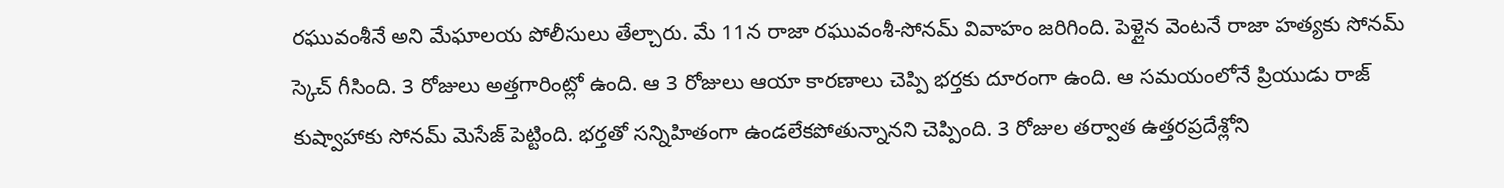రఘువంశీనే అని మేఘాలయ పోలీసులు తేల్చారు. మే 11న రాజా రఘువంశీ-సోనమ్ వివాహం జరిగింది. పెళ్లైన వెంటనే రాజా హత్యకు సోనమ్ స్కెచ్ గీసింది. 3 రోజులు అత్తగారింట్లో ఉంది. ఆ 3 రోజులు ఆయా కారణాలు చెప్పి భర్తకు దూరంగా ఉంది. ఆ సమయంలోనే ప్రియుడు రాజ్ కుష్వాహాకు సోనమ్ మెసేజ్ పెట్టింది. భర్తతో సన్నిహితంగా ఉండలేకపోతున్నానని చెప్పింది. 3 రోజుల తర్వాత ఉత్తరప్రదేశ్లోని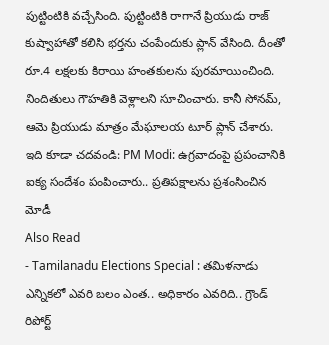పుట్టింటికి వచ్చేసింది. పుట్టింటికి రాగానే ప్రియుడు రాజ్ కుష్వాహాతో కలిసి భర్తను చంపేందుకు ప్లాన్ వేసింది. దీంతో రూ.4 లక్షలకు కిరాయి హంతకులను పురమాయించింది. నిందితులు గౌహతికి వెళ్లాలని సూచించారు. కానీ సోనమ్, ఆమె ప్రియుడు మాత్రం మేఘాలయ టూర్ ప్లాన్ చేశారు.
ఇది కూడా చదవండి: PM Modi: ఉగ్రవాదంపై ప్రపంచానికి ఐక్య సందేశం పంపించారు.. ప్రతిపక్షాలను ప్రశంసించిన మోడీ
Also Read
- Tamilanadu Elections Special : తమిళనాడు ఎన్నికలో ఎవరి బలం ఎంత.. అధికారం ఎవరిది.. గ్రౌండ్ రిపోర్ట్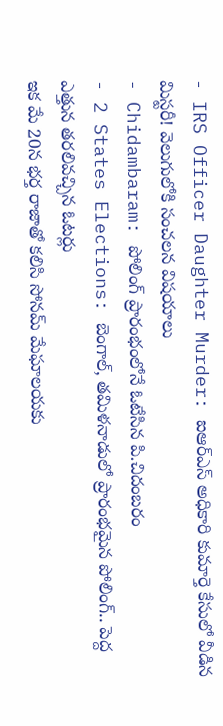- IRS Officer Daughter Murder: ఐఆర్ఎస్ అధికారి కుమార్తె కేసులో వీడిన మిస్టరీ! వెలుగులోకి సంచలన విషయాలు
- Chidambaram: పోలింగ్ ప్రారంభంలోనే ఓటేసిన పి.చిదంబరం
- 2 States Elections: బెంగాల్, తమిళనాడులో ప్రారంభమైన పోలింగ్.. పెద్ద ఎత్తున తరలివచ్చిన ఓటర్లు
ఇక మే 20న భర్త రాజాతో కలిసి సోనమ్ మేఘాలయకు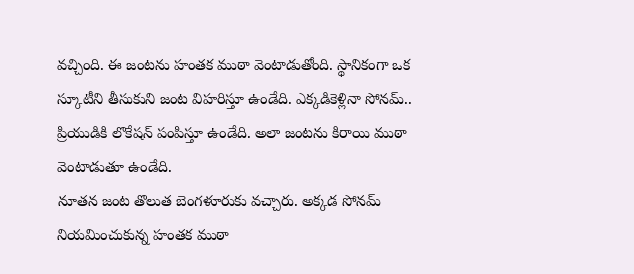వచ్చింది. ఈ జంటను హంతక ముఠా వెంటాడుతోంది. స్థానికంగా ఒక స్కూటీని తీసుకుని జంట విహరిస్తూ ఉండేది. ఎక్కడికెళ్లినా సోనమ్.. ప్రియుడికి లొకేషన్ పంపిస్తూ ఉండేది. అలా జంటను కిరాయి ముఠా వెంటాడుతూ ఉండేది.
నూతన జంట తొలుత బెంగళూరుకు వచ్చారు. అక్కడ సోనమ్ నియమించుకున్న హంతక ముఠా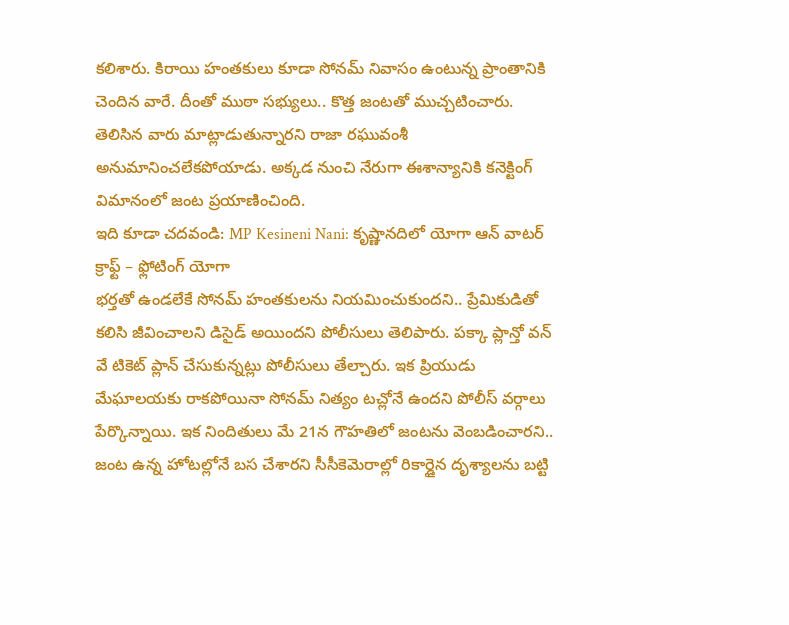కలిశారు. కిరాయి హంతకులు కూడా సోనమ్ నివాసం ఉంటున్న ప్రాంతానికి చెందిన వారే. దీంతో ముఠా సభ్యులు.. కొత్త జంటతో ముచ్చటించారు. తెలిసిన వారు మాట్లాడుతున్నారని రాజా రఘువంశీ అనుమానించలేకపోయాడు. అక్కడ నుంచి నేరుగా ఈశాన్యానికి కనెక్టింగ్ విమానంలో జంట ప్రయాణించింది.
ఇది కూడా చదవండి: MP Kesineni Nani: కృష్ణానదిలో యోగా ఆన్ వాటర్ క్రాఫ్ట్ – ఫ్లోటింగ్ యోగా
భర్తతో ఉండలేకే సోనమ్ హంతకులను నియమించుకుందని.. ప్రేమికుడితో కలిసి జీవించాలని డిసైడ్ అయిందని పోలీసులు తెలిపారు. పక్కా ప్లాన్తో వన్ వే టికెట్ ప్లాన్ చేసుకున్నట్లు పోలీసులు తేల్చారు. ఇక ప్రియుడు మేఘాలయకు రాకపోయినా సోనమ్ నిత్యం టచ్లోనే ఉందని పోలీస్ వర్గాలు పేర్కొన్నాయి. ఇక నిందితులు మే 21న గౌహతిలో జంటను వెంబడించారని.. జంట ఉన్న హోటల్లోనే బస చేశారని సీసీకెమెరాల్లో రికార్డైన దృశ్యాలను బట్టి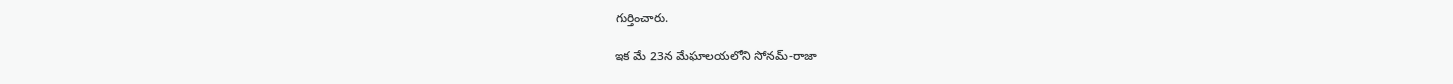గుర్తించారు.

ఇక మే 23న మేఘాలయలోని సోనమ్-రాజా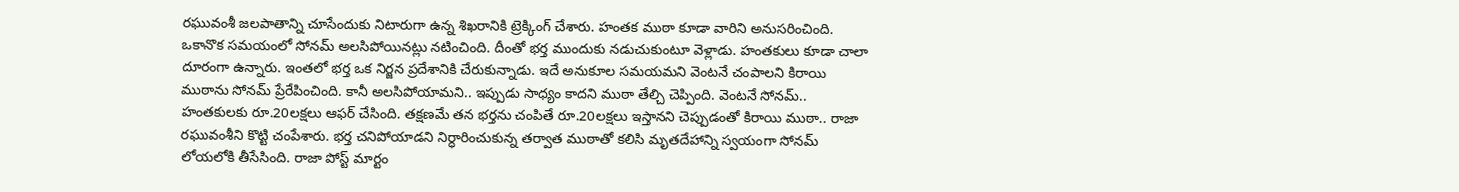రఘువంశీ జలపాతాన్ని చూసేందుకు నిటారుగా ఉన్న శిఖరానికి ట్రెక్కింగ్ చేశారు. హంతక ముఠా కూడా వారిని అనుసరించింది. ఒకానొక సమయంలో సోనమ్ అలసిపోయినట్లు నటించింది. దీంతో భర్త ముందుకు నడుచుకుంటూ వెళ్లాడు. హంతకులు కూడా చాలా దూరంగా ఉన్నారు. ఇంతలో భర్త ఒక నిర్జన ప్రదేశానికి చేరుకున్నాడు. ఇదే అనుకూల సమయమని వెంటనే చంపాలని కిరాయి ముఠాను సోనమ్ ప్రేరేపించింది. కానీ అలసిపోయామని.. ఇప్పుడు సాధ్యం కాదని ముఠా తేల్చి చెప్పింది. వెంటనే సోనమ్.. హంతకులకు రూ.20లక్షలు ఆఫర్ చేసింది. తక్షణమే తన భర్తను చంపితే రూ.20లక్షలు ఇస్తానని చెప్పుడంతో కిరాయి ముఠా.. రాజా రఘువంశీని కొట్టి చంపేశారు. భర్త చనిపోయాడని నిర్ధారించుకున్న తర్వాత ముఠాతో కలిసి మృతదేహాన్ని స్వయంగా సోనమ్ లోయలోకి తీసేసింది. రాజా పోస్ట్ మార్టం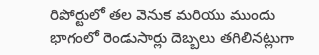రిపోర్టులో తల వెనుక మరియు ముందు భాగంలో రెండుసార్లు దెబ్బలు తగిలినట్లుగా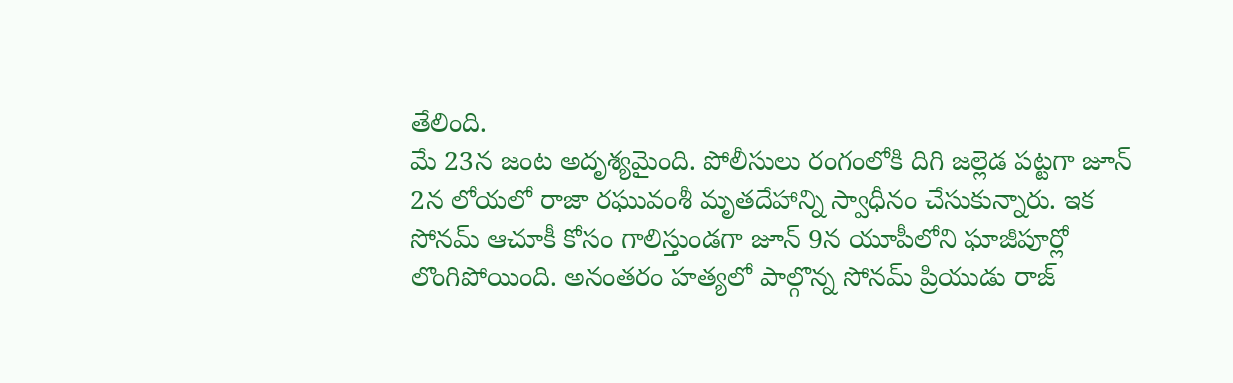తేలింది.
మే 23న జంట అదృశ్యమైంది. పోలీసులు రంగంలోకి దిగి జల్లెడ పట్టగా జూన్ 2న లోయలో రాజా రఘువంశీ మృతదేహాన్ని స్వాధీనం చేసుకున్నారు. ఇక సోనమ్ ఆచూకీ కోసం గాలిస్తుండగా జూన్ 9న యూపీలోని ఘాజీపూర్లో లొంగిపోయింది. అనంతరం హత్యలో పాల్గొన్న సోనమ్ ప్రియుడు రాజ్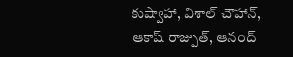కుష్వాహా, విశాల్ చౌహాన్, ఆకాష్ రాజ్పుత్, ఆనంద్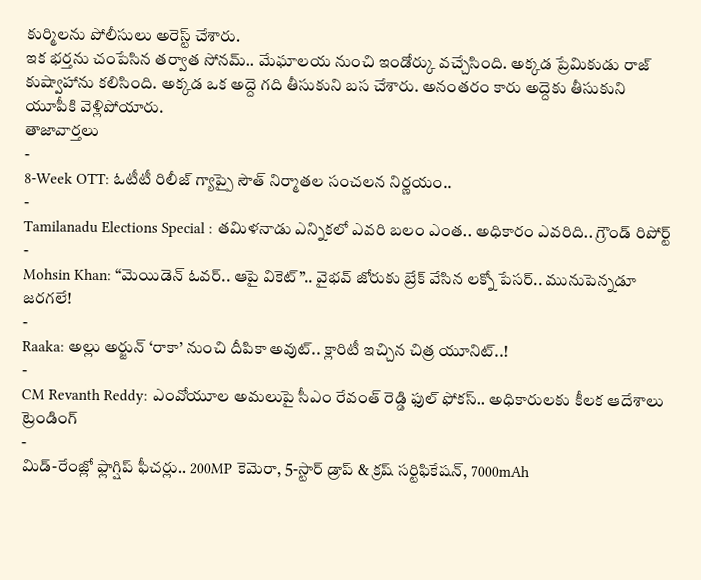కుర్మిలను పోలీసులు అరెస్ట్ చేశారు.
ఇక భర్తను చంపేసిన తర్వాత సోనమ్.. మేఘాలయ నుంచి ఇండోర్కు వచ్చేసింది. అక్కడ ప్రేమికుడు రాజ్ కుష్వాహాను కలిసింది. అక్కడ ఒక అద్దె గది తీసుకుని బస చేశారు. అనంతరం కారు అద్దెకు తీసుకుని యూపీకి వెళ్లిపోయారు.
తాజావార్తలు
-
8-Week OTT: ఓటీటీ రిలీజ్ గ్యాప్పై సౌత్ నిర్మాతల సంచలన నిర్ణయం..
-
Tamilanadu Elections Special : తమిళనాడు ఎన్నికలో ఎవరి బలం ఎంత.. అధికారం ఎవరిది.. గ్రౌండ్ రిపోర్ట్
-
Mohsin Khan: “మెయిడెన్ ఓవర్.. ఆపై వికెట్”.. వైభవ్ జోరుకు బ్రేక్ వేసిన లక్నో పేసర్.. మునుపెన్నడూ జరగలే!
-
Raaka: అల్లు అర్జున్ ‘రాకా’ నుంచి దీపికా అవుట్.. క్లారిటీ ఇచ్చిన చిత్ర యూనిట్..!
-
CM Revanth Reddy: ఎంవోయూల అమలుపై సీఎం రేవంత్ రెడ్డి ఫుల్ ఫోకస్.. అధికారులకు కీలక ఆదేశాలు
ట్రెండింగ్
-
మిడ్-రేంజ్లో ఫ్లాగ్షిప్ ఫీచర్లు.. 200MP కెమెరా, 5-స్టార్ డ్రాప్ & క్రష్ సర్టిఫికేషన్, 7000mAh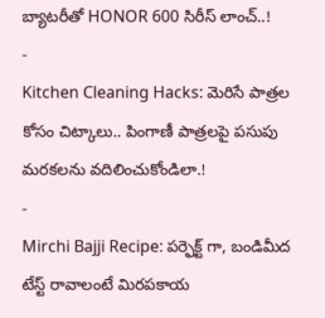బ్యాటరీతో HONOR 600 సిరీస్ లాంచ్..!
-
Kitchen Cleaning Hacks: మెరిసే పాత్రల కోసం చిట్కాలు.. పింగాణీ పాత్రలపై పసుపు మరకలను వదిలించుకోండిలా.!
-
Mirchi Bajji Recipe: పర్ఫెక్ట్ గా, బండిమీద టేస్ట్ రావాలంటే మిరపకాయ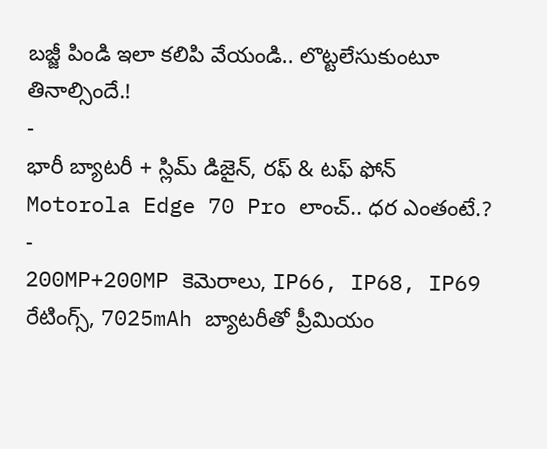బజ్జీ పిండి ఇలా కలిపి వేయండి.. లొట్టలేసుకుంటూ తినాల్సిందే.!
-
భారీ బ్యాటరీ + స్లిమ్ డిజైన్, రఫ్ & టఫ్ ఫోన్ Motorola Edge 70 Pro లాంచ్.. ధర ఎంతంటే.?
-
200MP+200MP కెమెరాలు, IP66, IP68, IP69 రేటింగ్స్, 7025mAh బ్యాటరీతో ప్రీమియం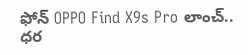ఫోన్ OPPO Find X9s Pro లాంచ్.. ధర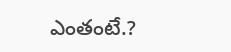ఎంతంటే.?